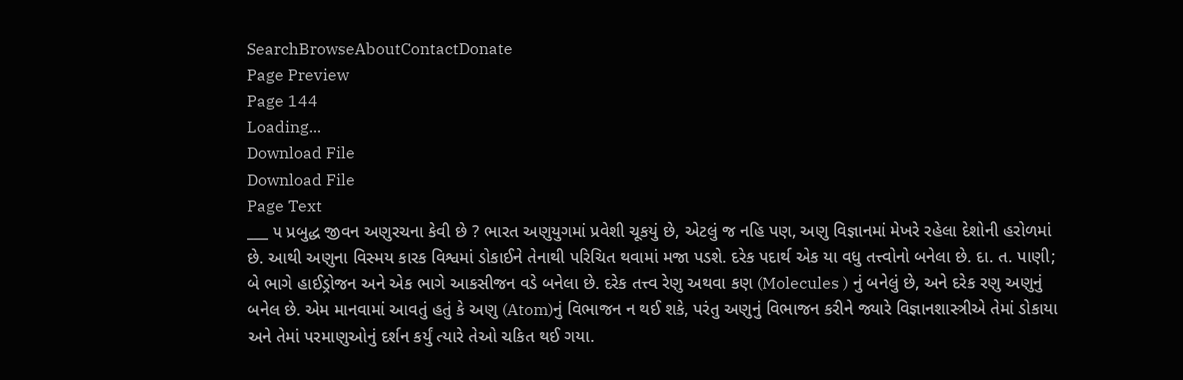SearchBrowseAboutContactDonate
Page Preview
Page 144
Loading...
Download File
Download File
Page Text
___ ૫ પ્રબુદ્ધ જીવન અણુરચના કેવી છે ? ભારત અણુયુગમાં પ્રવેશી ચૂકયું છે, એટલું જ નહિ પણ, અણુ વિજ્ઞાનમાં મેખરે રહેલા દેશોની હરોળમાં છે. આથી અણુના વિસ્મય કારક વિશ્વમાં ડોકાઈને તેનાથી પરિચિત થવામાં મજા પડશે. દરેક પદાર્થ એક યા વધુ તત્ત્વોનો બનેલા છે. દા. ત. પાણી; બે ભાગે હાઈડ્રોજન અને એક ભાગે આકસીજન વડે બનેલા છે. દરેક તત્ત્વ રેણુ અથવા કણ (Molecules ) નું બનેલું છે, અને દરેક રણુ અણુનું બનેલ છે. એમ માનવામાં આવતું હતું કે અણુ (Atom)નું વિભાજન ન થઈ શકે, પરંતુ અણુનું વિભાજન કરીને જ્યારે વિજ્ઞાનશાસ્ત્રીએ તેમાં ડોકાયા અને તેમાં પરમાણુઓનું દર્શન કર્યું ત્યારે તેઓ ચકિત થઈ ગયા.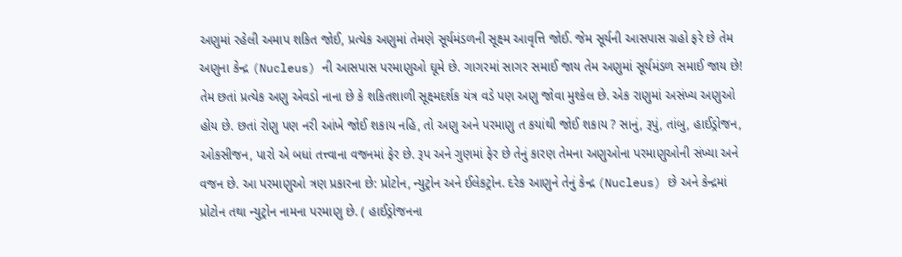અણુમાં રહેલી અમાપ શકિત જોઈ, પ્રત્યેક અણુમાં તેમણે સૂર્યમંડળની સૂક્ષ્મ આવૃત્તિ જોઈ. જેમ સૂર્યની આસપાસ ગ્રહો ફરે છે તેમ અણુના કેન્દ્ર (Nucleus) ની આસપાસ પરમાણુઓ ઘૂમે છે. ગાગરમાં સાગર સમાઈ જાય તેમ અણુમાં સૂર્યમંડળ સમાઈ જાય છે! તેમ છતાં પ્રત્યેક અણુ એવડો નાના છે કે શકિતશાળી સૂક્ષ્મદર્શક યંત્ર વડે પણ અણુ જોવા મુશ્કેલ છે. એક રાણુમાં અસંખ્ય અણુઓ હોય છે. છતાં રોણુ પણ નરી આંખે જોઈ શકાય નહિ, તો અણુ અને પરમાણુ ત કયાંથી જોઈ શકાય ? સાનું, રૂપું, તાંબુ, હાઈડ્રોજન, ઓકસીજન, પારો એ બધાં તત્ત્વાના વજનમાં ફેર છે. રૂપ અને ગુણમાં ફેર છે તેનું કારણ તેમના અણુઓના પરમાણુઓની સંખ્યા અને વજન છે. આ પરમાણુઓ ત્રણ પ્રકારના છે: પ્રોટોન, ન્યુટ્રોન અને ઈલેકટ્રોન. દરેક આણુને તેનું કેન્દ્ર (Nucleus) છે અને કેન્દ્રમાં પ્રોટોન તથા ન્યુટ્રોન નામના પરમાણુ છે. ( હાઈડ્રોજનના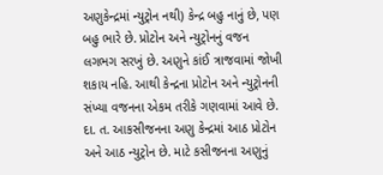અણુકેન્દ્રમાં ન્યુટ્રોન નથી) કેન્દ્ર બહુ નાનું છે, પણ બહુ ભારે છે. પ્રોટોન અને ન્યુટ્રોનનું વજન લગભગ સરખું છે. અણુને કાંઈ ત્રાજવામાં જોખી શકાય નહિ. આથી કેન્દ્રના પ્રોટોન અને ન્યુટ્રોનની સંખ્યા વજનના એકમ તરીકે ગણવામાં આવે છે. દા. ત. આકસીજનના અણુ કેન્દ્રમાં આઠ પ્રોટોન અને આઠ ન્યુટ્રોન છે. માટે કસીજનના અણુનું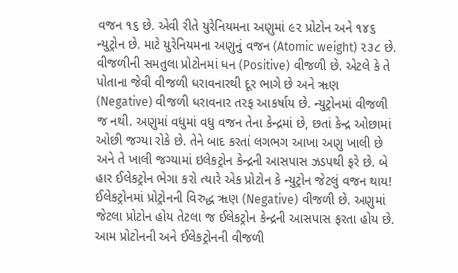વજન ૧૬ છે. એવી રીતે યુરેનિયમના અણુમાં ૯૨ પ્રોટોન અને ૧૪૬ ન્યુટ્રોન છે. માટે યુરેનિયમના અણુનું વજન (Atomic weight) ૨૩૮ છે. વીજળીની સમતુલા પ્રોટોનમાં ધન (Positive) વીજળી છે. એટલે કે તે પોતાના જેવી વીજળી ધરાવનારથી દૂર ભાગે છે અને ૠણ (Negative) વીજળી ધરાવનાર તરફ આકર્ષાય છે. ન્યુટ્રોનમાં વીજળી જ નથી. અણુમાં વધુમાં વધુ વજન તેના કેન્દ્રમાં છે, છતાં કેન્દ્ર ઓછામાં ઓછી જગ્યા રોકે છે. તેને બાદ કરતાં લગભગ આખા અણુ ખાલી છે અને તે ખાલી જગ્યામાં ઇલેકટ્રોન કેન્દ્રની આસપાસ ઝડપથી ફરે છે. બે હાર ઈલેકટ્રોન ભેગા કરો ત્યારે એક પ્રોટોન કે ન્યુટ્રોન જેટલું વજન થાય! ઈલેકટ્રોનમાં પ્રોટ્રોનની વિરુદ્ધ ૠણ (Negative) વીજળી છે. અણુમાં જેટલા પ્રોટોન હોય તેટલા જ ઈલેકટ્રોન કેન્દ્રની આસપાસ ફરતા હોય છે. આમ પ્રોટોનની અને ઈલેકટ્રોનની વીજળી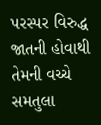પરસ્પર વિરુદ્ધ જાતની હોવાથી તેમની વચ્ચે સમતુલા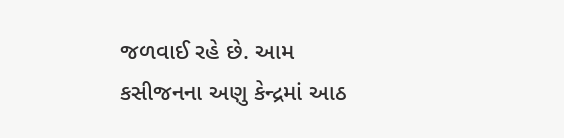જળવાઈ રહે છે. આમ કસીજનના અણુ કેન્દ્રમાં આઠ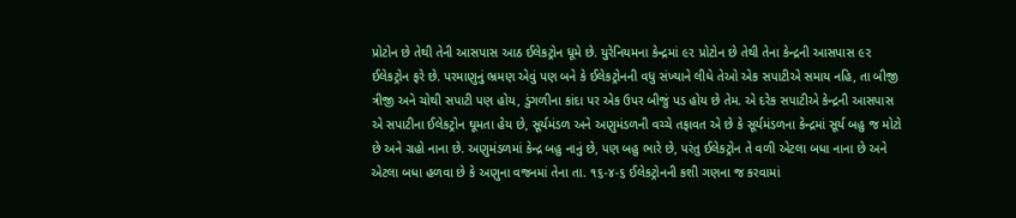પ્રોટોન છે તેથી તેની આસપાસ આઠ ઈલેકટ્રોન ધૂમે છે. યુરેનિયમના કેન્દ્રમાં ૯૨ પ્રોટોન છે તેથી તેના કેન્દ્રની આસપાસ ૯૨ ઈલેકટ્રોન ફરે છે. પરમાણુનું ભ્રમણ એવું પણ બને કે ઈલેકટ્રોનની વધુ સંખ્યાને લીધે તેઓ એક સપાટીએ સમાય નહિ, તા બીજી ત્રીજી અને ચોથી સપાટી પણ હોય, ડુંગળીના કાંદા પર એક ઉપર બીજું પડ હોય છે તેમ. એ દરેક સપાટીએ કેન્દ્રની આસપાસ એ સપાટીના ઈલેકટ્રોન ઘૂમતા હેય છે, સૂર્યમંડળ અને અણુમંડળની વચ્ચે તફાવત એ છે કે સૂર્યમંડળના કેન્દ્રમાં સૂર્ય બહુ જ મોટો છે અને ગ્રહો નાના છે. અણુમંડળમાં કેન્દ્ર બહુ નાનું છે, પણ બહુ ભારે છે, પરંતુ ઈલેકટ્રોન તે વળી એટલા બધા નાના છે અને એટલા બધા હળવા છે કે અણુના વજનમાં તેના તા. ૧૬-૪-૬ ઈલેકટ્રોનની કશી ગણના જ કરવામાં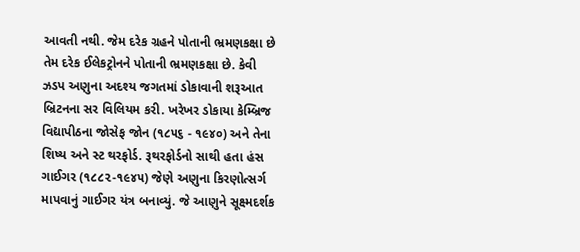આવતી નથી. જેમ દરેક ગ્રહને પોતાની ભ્રમણકક્ષા છે તેમ દરેક ઈલેકટ્રોનને પોતાની ભ્રમણકક્ષા છે. કેવી ઝડપ અણુના અદશ્ય જગતમાં ડોકાવાની શરૂઆત બ્રિટનના સર વિલિયમ કરી. ખરેખર ડોકાયા કેમ્બ્રિજ વિદ્યાપીઠના જોસેફ જોન (૧૮૫૬ - ૧૯૪૦) અને તેના શિષ્ય અને સ્ટ થરફોર્ડ. રૂથરફોર્ડનો સાથી હતા હંસ ગાઈગર (૧૮૮૨-૧૯૪૫) જેણે અણુના કિરણોત્સર્ગ માપવાનું ગાઈગર યંત્ર બનાવ્યું. જે આણુને સૂક્ષ્મદર્શક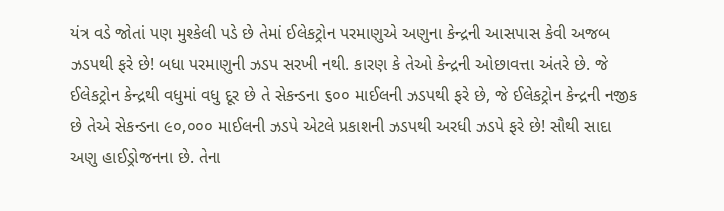યંત્ર વડે જોતાં પણ મુશ્કેલી પડે છે તેમાં ઈલેકટ્રોન પરમાણુએ અણુના કેન્દ્રની આસપાસ કેવી અજબ ઝડપથી ફરે છે! બધા પરમાણુની ઝડપ સરખી નથી. કારણ કે તેઓ કેન્દ્રની ઓછાવત્તા અંતરે છે. જે ઈલેકટ્રોન કેન્દ્રથી વધુમાં વધુ દૂર છે તે સેકન્ડના ૬૦૦ માઈલની ઝડપથી ફરે છે, જે ઈલેકટ્રોન કેન્દ્રની નજીક છે તેએ સેકન્ડના ૯૦,૦૦૦ માઈલની ઝડપે એટલે પ્રકાશની ઝડપથી અરધી ઝડપે ફરે છે! સૌથી સાદા અણુ હાઈડ્રોજનના છે. તેના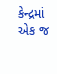કેન્દ્રમાં એક જ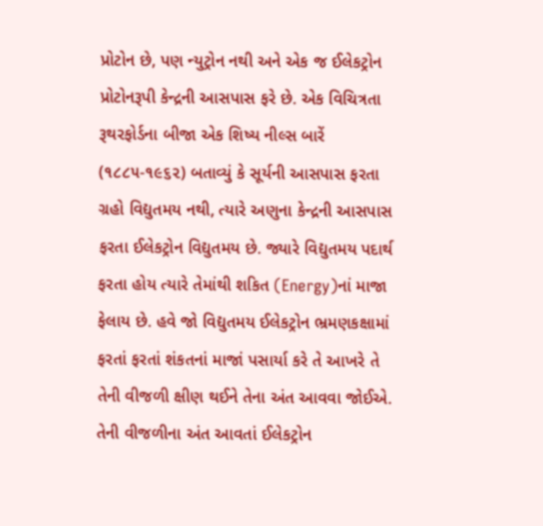પ્રોટોન છે, પણ ન્યુટ્રોન નથી અને એક જ ઈલેકટ્રોન પ્રોટોનરૂપી કેન્દ્રની આસપાસ ફરે છે. એક વિચિત્રતા રૂથરફોર્ડના બીજા એક શિષ્ય નીલ્સ બારેં (૧૮૮૫-૧૯૬૨) બતાવ્યું કે સૂર્યની આસપાસ ફરતા ગ્રહો વિદ્યુતમય નથી, ત્યારે અણુના કેન્દ્રની આસપાસ ફરતા ઈલેકટ્રોન વિદ્યુતમય છે. જ્યારે વિદ્યુતમય પદાર્થ ફરતા હોય ત્યારે તેમાંથી શકિત (Energy)નાં માજા ફેલાય છે. હવે જો વિદ્યુતમય ઈલેકટ્રોન ભ્રમણકક્ષામાં ફરતાં ફરતાં શંકતનાં માજાં પસાર્યા કરે તે આખરે તે તેની વીજળી ક્ષીણ થઈને તેના અંત આવવા જોઈએ. તેની વીજળીના અંત આવતાં ઈલેકટ્રોન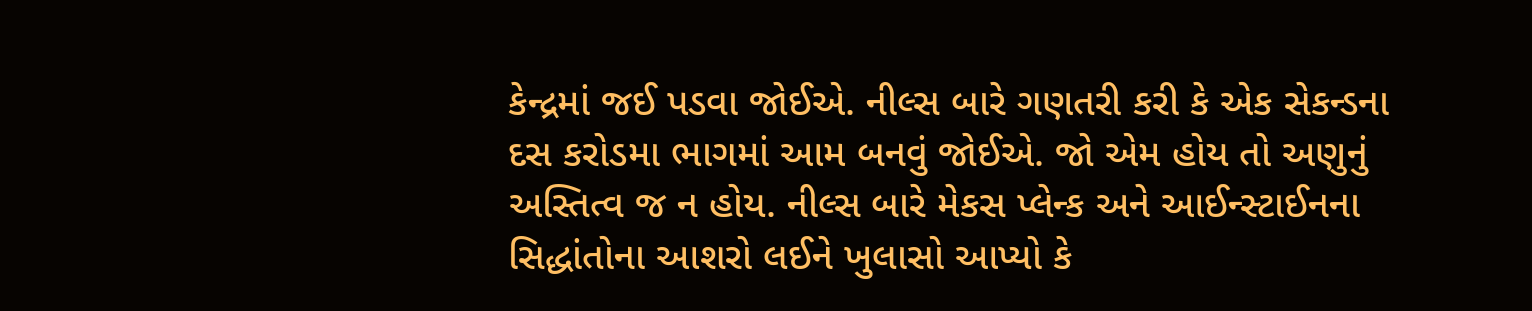કેન્દ્રમાં જઈ પડવા જોઈએ. નીલ્સ બારે ગણતરી કરી કે એક સેકન્ડના દસ કરોડમા ભાગમાં આમ બનવું જોઈએ. જો એમ હોય તો અણુનું અસ્તિત્વ જ ન હોય. નીલ્સ બારે મેકસ પ્લેન્ક અને આઈન્સ્ટાઈનના સિદ્ધાંતોના આશરો લઈને ખુલાસો આપ્યો કે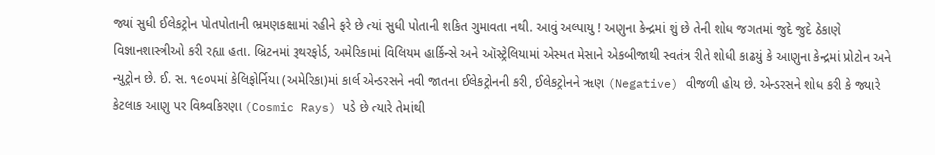જ્યાં સુધી ઈલેકટ્રોન પોતપોતાની ભ્રમણકક્ષામાં રહીને ફરે છે ત્યાં સુધી પોતાની શકિત ગુમાવતા નથી. આવું અલ્પાયુ ! અણુના કેન્દ્રમાં શું છે તેની શોધ જગતમાં જુદે જુદે ઠેકાણે વિજ્ઞાનશાસ્ત્રીઓ કરી રહ્યા હતા. બ્રિટનમાં રૂથરફોર્ડ, અમેરિકામાં વિલિયમ હાર્કિન્સે અને ઑસ્ટ્રેલિયામાં એસ્મત મેસાને એકબીજાથી સ્વતંત્ર રીતે શોધી કાઢયું કે આણુના કેન્દ્રમાં પ્રોટોન અને ન્યુટ્રોન છે. ઈ. સ. ૧૯૦૫માં કેલિફોર્નિયા (અમેરિકા)માં કાર્લ એન્ડરસને નવી જાતના ઈલેકટ્રોનની કરી, ઈલેકટ્રોનને ૠણ (Negative) વીજળી હોય છે. એન્ડરસને શોધ કરી કે જ્યારે કેટલાક આણુ પર વિશ્ર્વકિરણા (Cosmic Rays) પડે છે ત્યારે તેમાંથી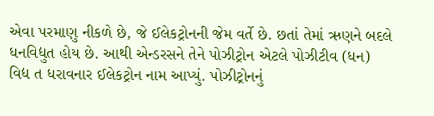એવા પરમાણુ નીકળે છે, જે ઈલેકટ્રોનની જેમ વર્તે છે. છતાં તેમાં ઋણને બદલે ધનવિદ્યુત હોય છે. આથી એન્ડરસને તેને પોઝીટ્રોન એટલે પોઝીટીવ (ધન) વિદ્ય ત ધરાવનાર ઈલેકટ્રોન નામ આપ્યું. પોઝીટ્રોનનું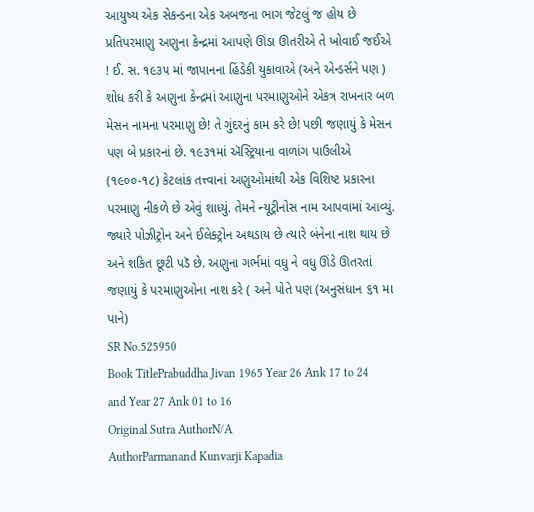આયુષ્ય એક સેકન્ડના એક અબજના ભાગ જેટલું જ હોય છે પ્રતિપરમાણુ અણુના કેન્દ્રમાં આપણે ઊંડા ઊતરીએ તે ખોવાઈ જઈએ ! ઈ. સ. ૧૯૩૫ માં જાપાનના હિંડેકી યુકાવાએ (અને એન્ડર્સને પણ ) શોધ કરી કે અણુના કેન્દ્રમાં આણુના પરમાણુઓને એકત્ર રાખનાર બળ મેસન નામના પરમાણુ છે! તે ગુંદરનું કામ કરે છે! પછી જણાયું કે મેસન પણ બે પ્રકારનાં છે. ૧૯૩૧માં ઍસ્ટ્રિયાના વાળાંગ પાઉલીએ (૧૯૦૦-૧૮) કેટલાંક તત્ત્વાનાં અણુઓમાંથી એક વિશિષ્ટ પ્રકારના પરમાણુ નીકળે છે એવું શાધ્યું. તેમને ન્યૂટ્રીનોસ નામ આપવામાં આવ્યું. જ્યારે પોઝીટ્રોન અને ઈલેક્ટ્રોન અથડાય છે ત્યારે બંનેના નાશ થાય છે અને શકિત છૂટી પડૅ છે. અણુના ગર્ભમાં વધુ ને વધુ ઊંડે ઊતરતાં જણાયું કે પરમાણુઓના નાશ કરે ( અને પોતે પણ (અનુસંધાન ૬૧ મા પાને)
SR No.525950
Book TitlePrabuddha Jivan 1965 Year 26 Ank 17 to 24 and Year 27 Ank 01 to 16
Original Sutra AuthorN/A
AuthorParmanand Kunvarji Kapadia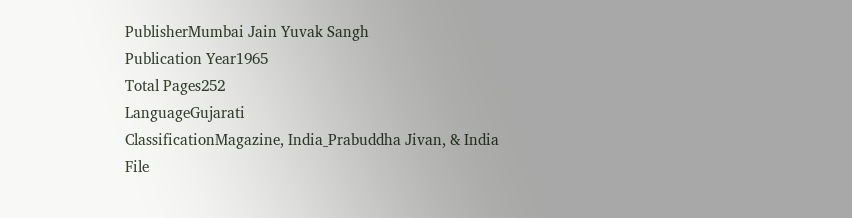PublisherMumbai Jain Yuvak Sangh
Publication Year1965
Total Pages252
LanguageGujarati
ClassificationMagazine, India_Prabuddha Jivan, & India
File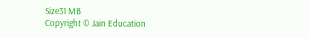Size31 MB
Copyright © Jain Education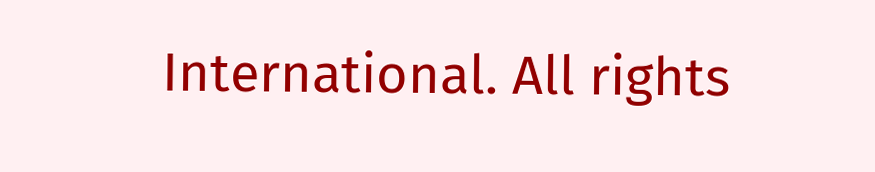International. All rights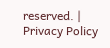reserved. | Privacy Policy